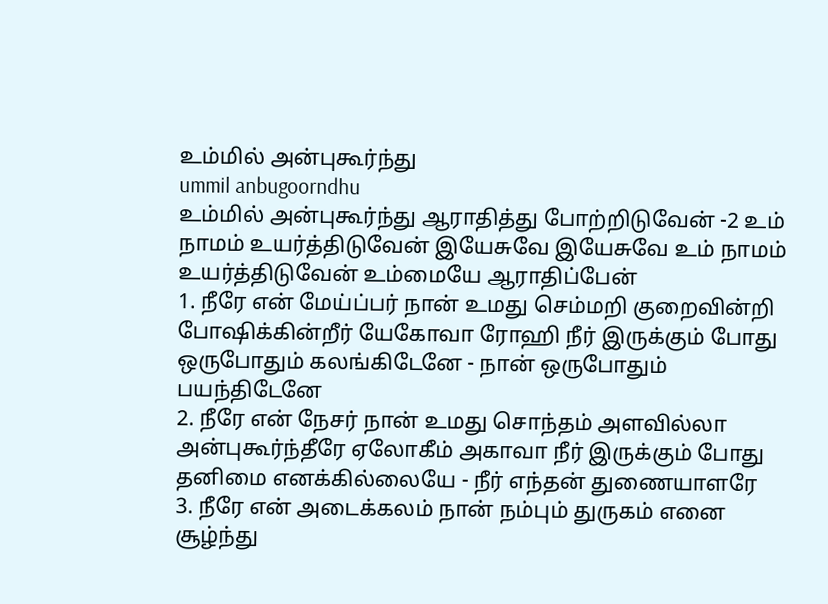உம்மில் அன்புகூர்ந்து
ummil anbugoorndhu
உம்மில் அன்புகூர்ந்து ஆராதித்து போற்றிடுவேன் -2 உம் நாமம் உயர்த்திடுவேன் இயேசுவே இயேசுவே உம் நாமம் உயர்த்திடுவேன் உம்மையே ஆராதிப்பேன்
1. நீரே என் மேய்ப்பர் நான் உமது செம்மறி குறைவின்றி போஷிக்கின்றீர் யேகோவா ரோஹி நீர் இருக்கும் போது ஒருபோதும் கலங்கிடேனே - நான் ஒருபோதும் பயந்திடேனே
2. நீரே என் நேசர் நான் உமது சொந்தம் அளவில்லா அன்புகூர்ந்தீரே ஏலோகீம் அகாவா நீர் இருக்கும் போது தனிமை எனக்கில்லையே - நீர் எந்தன் துணையாளரே
3. நீரே என் அடைக்கலம் நான் நம்பும் துருகம் எனை சூழ்ந்து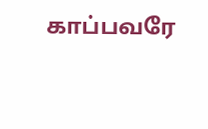காப்பவரே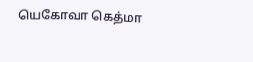யெகோவா கெத்மா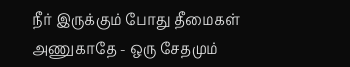நீர் இருக்கும் போது தீமைகள் அணுகாதே - ஒரு சேதமும்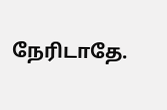நேரிடாதே.